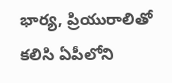భార్య, ప్రియురాలితో కలిసి ఏపీలోని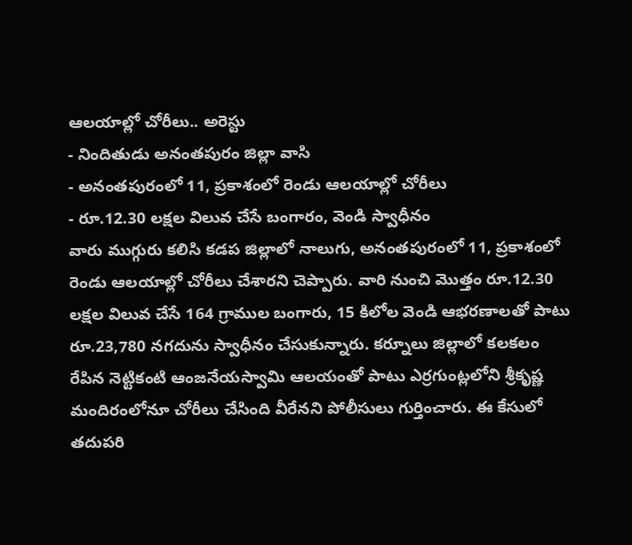ఆలయాల్లో చోరీలు.. అరెస్టు
- నిందితుడు అనంతపురం జిల్లా వాసి
- అనంతపురంలో 11, ప్రకాశంలో రెండు ఆలయాల్లో చోరీలు
- రూ.12.30 లక్షల విలువ చేసే బంగారం, వెండి స్వాధీనం
వారు ముగ్గురు కలిసి కడప జిల్లాలో నాలుగు, అనంతపురంలో 11, ప్రకాశంలో రెండు ఆలయాల్లో చోరీలు చేశారని చెప్పారు. వారి నుంచి మొత్తం రూ.12.30 లక్షల విలువ చేసే 164 గ్రాముల బంగారు, 15 కిలోల వెండి ఆభరణాలతో పాటు రూ.23,780 నగదును స్వాధీనం చేసుకున్నారు. కర్నూలు జిల్లాలో కలకలం రేపిన నెట్టికంటి ఆంజనేయస్వామి ఆలయంతో పాటు ఎర్రగుంట్లలోని శ్రీకృష్ణ మందిరంలోనూ చోరీలు చేసింది వీరేనని పోలీసులు గుర్తించారు. ఈ కేసులో తదుపరి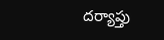దర్యాప్తు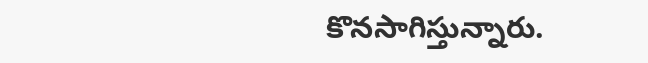కొనసాగిస్తున్నారు.